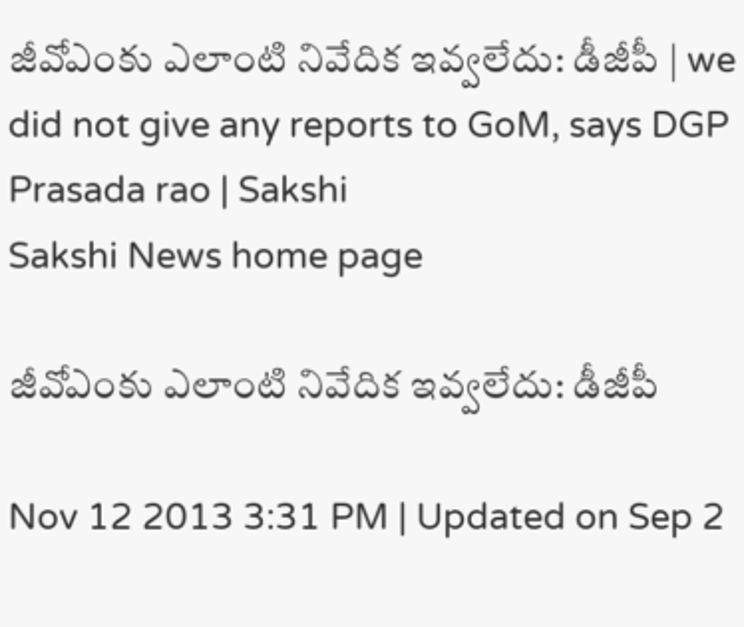జీవోఎంకు ఎలాంటి నివేదిక ఇవ్వలేదు: డీజీపీ | we did not give any reports to GoM, says DGP Prasada rao | Sakshi
Sakshi News home page

జీవోఎంకు ఎలాంటి నివేదిక ఇవ్వలేదు: డీజీపీ

Nov 12 2013 3:31 PM | Updated on Sep 2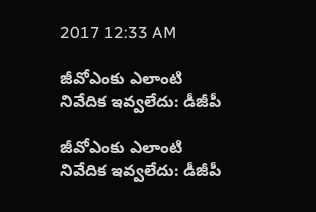2017 12:33 AM

జీవోఎంకు ఎలాంటి నివేదిక ఇవ్వలేదు: డీజీపీ

జీవోఎంకు ఎలాంటి నివేదిక ఇవ్వలేదు: డీజీపీ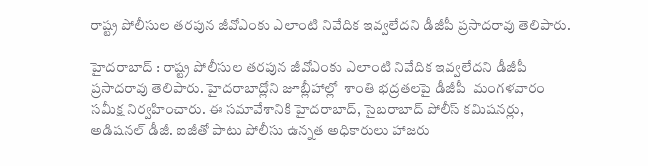రాష్ట్ర పోలీసుల తరపున జీవోఎంకు ఎలాంటి నివేదిక ఇవ్వలేదని డీజీపీ ప్రసాదరావు తెలిపారు.

హైదరాబాద్ : రాష్ట్ర పోలీసుల తరపున జీవోఎంకు ఎలాంటి నివేదిక ఇవ్వలేదని డీజీపీ ప్రసాదరావు తెలిపారు. హైదరాబాద్లోని జూబ్లీహాల్లో  శాంతి భద్రతలపై డీజీపీ  మంగళవారం సమీక్ష నిర్వహించారు. ఈ సమావేశానికి హైదరాబాద్, సైబరాబాద్ పోలీస్ కమిషనర్లు, అడిషనల్ డీజీ. ఐజీతో పాటు పోలీసు ఉన్నత అధికారులు హాజరు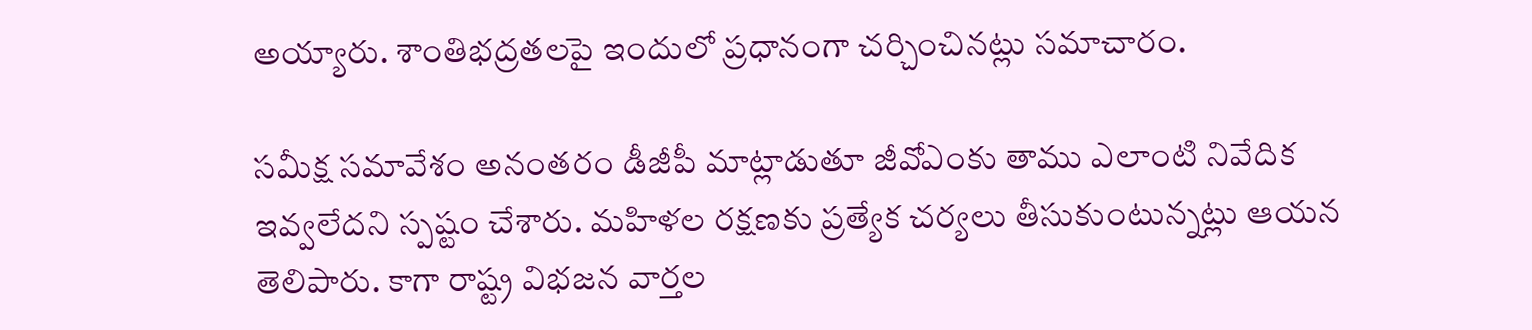అయ్యారు. శాంతిభద్రతలపై ఇందులో ప్రధానంగా చర్చించినట్లు సమాచారం.

సమీక్ష సమావేశం అనంతరం డీజీపీ మాట్లాడుతూ జీవోఎంకు తాము ఎలాంటి నివేదిక ఇవ్వలేదని స్పష్టం చేశారు. మహిళల రక్షణకు ప్రత్యేక చర్యలు తీసుకుంటున్నట్లు ఆయన తెలిపారు. కాగా రాష్ట్ర విభజన వార్తల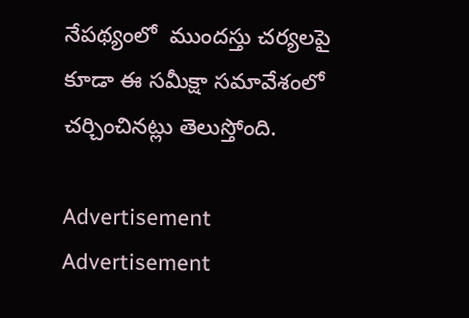నేపథ్యంలో  ముందస్తు చర్యలపై కూడా ఈ సమీక్షా సమావేశంలో చర్చించినట్లు తెలుస్తోంది.

Advertisement
Advertisement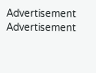Advertisement
Advertisement